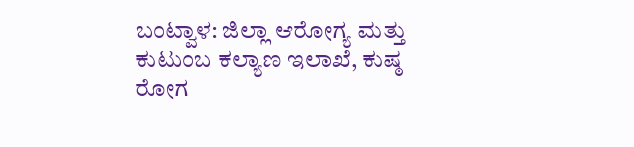ಬಂಟ್ವಾಳ: ಜಿಲ್ಲಾ ಆರೋಗ್ಯ ಮತ್ತು ಕುಟುಂಬ ಕಲ್ಯಾಣ ಇಲಾಖೆ, ಕುಷ್ಠ ರೋಗ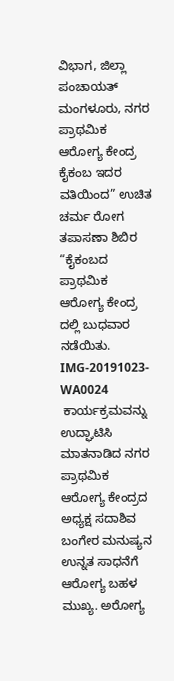ವಿಭಾಗ, ಜಿಲ್ಲಾ ಪಂಚಾಯತ್ ಮಂಗಳೂರು, ನಗರ ಪ್ರಾಥಮಿಕ ಆರೋಗ್ಯ ಕೇಂದ್ರ ಕೈಕಂಬ ಇದರ ವತಿಯಿಂದ” ಉಚಿತ ಚರ್ಮ ರೋಗ ತಪಾಸಣಾ ಶಿಬಿರ “ಕೈಕಂಬದ ಪ್ರಾಥಮಿಕ ಆರೋಗ್ಯ ಕೇಂದ್ರ ದಲ್ಲಿ ಬುಧವಾರ ನಡೆಯಿತು.
IMG-20191023-WA0024
 ಕಾರ್ಯಕ್ರಮವನ್ನು ಉದ್ಘಾಟಿಸಿ ಮಾತನಾಡಿದ ನಗರ ಪ್ರಾಥಮಿಕ ಆರೋಗ್ಯ ಕೇಂದ್ರದ ಅಧ್ಯಕ್ಷ ಸದಾಶಿವ ಬಂಗೇರ ಮನುಷ್ಯನ ಉನ್ನತ ಸಾಧನೆಗೆ ಆರೋಗ್ಯ ಬಹಳ ಮುಖ್ಯ. ಅರೋಗ್ಯ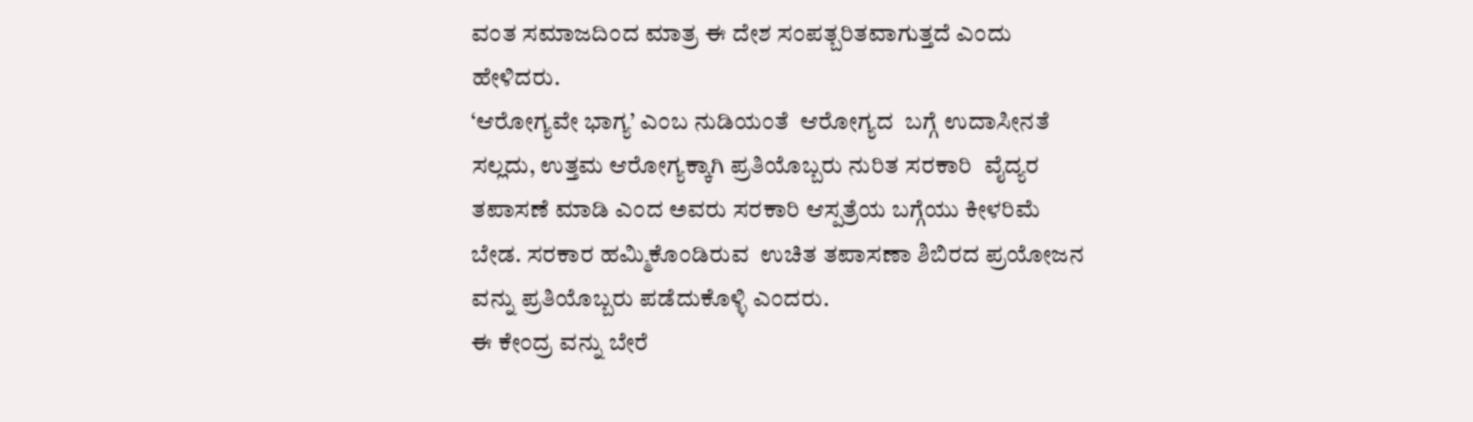ವಂತ ಸಮಾಜದಿಂದ ಮಾತ್ರ ಈ ದೇಶ ಸಂಪತ್ಬರಿತವಾಗುತ್ತದೆ ಎಂದು  ಹೇಳಿದರು.
‘ಆರೋಗ್ಯವೇ ಭಾಗ್ಯ’ ಎಂಬ ನುಡಿಯಂತೆ  ಆರೋಗ್ಯದ  ಬಗ್ಗೆ ಉದಾಸೀನತೆ ಸಲ್ಲದು, ಉತ್ತಮ ಆರೋಗ್ಯಕ್ಕಾಗಿ ಪ್ರತಿಯೊಬ್ಬರು ನುರಿತ ಸರಕಾರಿ  ವೈದ್ಯರ ತಪಾಸಣೆ ಮಾಡಿ ಎಂದ ಅವರು ಸರಕಾರಿ ಆಸ್ಪತ್ರೆಯ ಬಗ್ಗೆಯು ಕೀಳರಿಮೆ ಬೇಡ. ಸರಕಾರ ಹಮ್ಮಿಕೊಂಡಿರುವ  ಉಚಿತ ತಪಾಸಣಾ ಶಿಬಿರದ ಪ್ರಯೋಜನ ವನ್ನು ಪ್ರತಿಯೊಬ್ಬರು ಪಡೆದುಕೊಳ್ಳಿ ಎಂದರು.
ಈ ಕೇಂದ್ರ ವನ್ನು ಬೇರೆ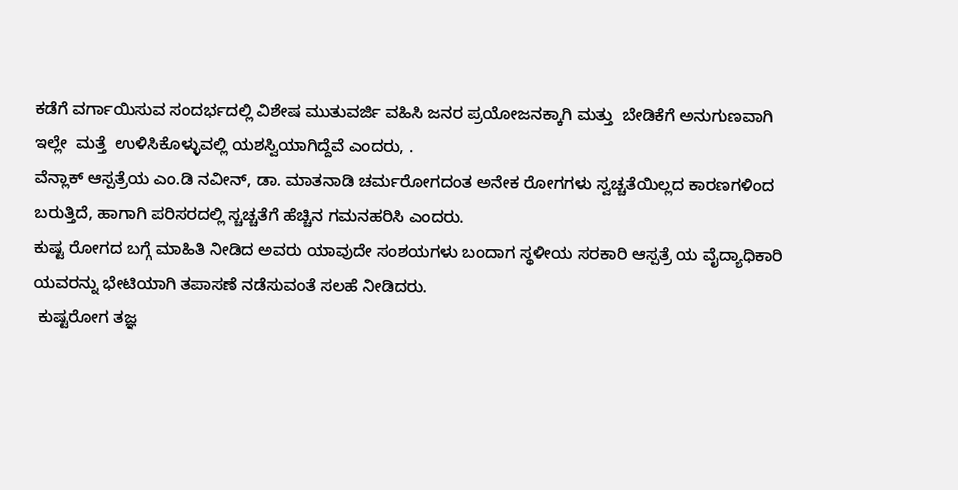ಕಡೆಗೆ ವರ್ಗಾಯಿಸುವ ಸಂದರ್ಭದಲ್ಲಿ ವಿಶೇಷ ಮುತುವರ್ಜಿ ವಹಿಸಿ ಜನರ ಪ್ರಯೋಜನಕ್ಕಾಗಿ ಮತ್ತು  ಬೇಡಿಕೆಗೆ ಅನುಗುಣವಾಗಿ ಇಲ್ಲೇ  ಮತ್ತೆ  ಉಳಿಸಿಕೊಳ್ಳುವಲ್ಲಿ ಯಶಸ್ವಿಯಾಗಿದ್ದೆವೆ ಎಂದರು, .
ವೆನ್ಲಾಕ್ ಆಸ್ಪತ್ರೆಯ ಎಂ.ಡಿ ನವೀನ್, ಡಾ. ಮಾತನಾಡಿ ಚರ್ಮರೋಗದಂತ ಅನೇಕ ರೋಗಗಳು ಸ್ವಚ್ಚತೆಯಿಲ್ಲದ ಕಾರಣಗಳಿಂದ ಬರುತ್ತಿದೆ, ಹಾಗಾಗಿ ಪರಿಸರದಲ್ಲಿ ಸ್ಚಚ್ಚತೆಗೆ ಹೆಚ್ಚಿನ ಗಮನಹರಿಸಿ ಎಂದರು.
ಕುಷ್ಟ ರೋಗದ ಬಗ್ಗೆ ಮಾಹಿತಿ ನೀಡಿದ ಅವರು ಯಾವುದೇ ಸಂಶಯಗಳು ಬಂದಾಗ ಸ್ಥಳೀಯ ಸರಕಾರಿ ಆಸ್ಪತ್ರೆ ಯ ವೈದ್ಯಾಧಿಕಾರಿ ಯವರನ್ನು ಭೇಟಿಯಾಗಿ ತಪಾಸಣೆ ನಡೆಸುವಂತೆ ಸಲಹೆ ನೀಡಿದರು.
 ಕುಷ್ಟರೋಗ ತಜ್ಞ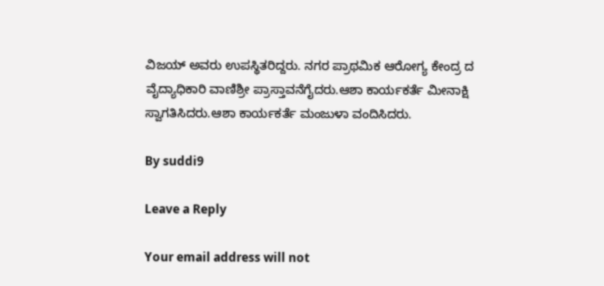ವಿಜಯ್ ಅವರು ಉಪಸ್ಥಿತರಿದ್ದರು. ನಗರ ಪ್ರಾಥಮಿಕ ಆರೋಗ್ಯ ಕೇಂದ್ರ ದ ವೈದ್ಯಾಧಿಕಾರಿ ವಾಣಿಶ್ರೀ ಪ್ರಾಸ್ತಾವನೆಗೈದರು.ಆಶಾ ಕಾರ್ಯಕರ್ತೆ ಮೀನಾಕ್ಷಿ ಸ್ವಾಗತಿಸಿದರು.ಆಶಾ ಕಾರ್ಯಕರ್ತೆ ಮಂಜುಳಾ ವಂದಿಸಿದರು.

By suddi9

Leave a Reply

Your email address will not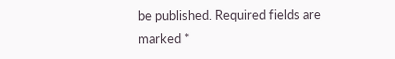be published. Required fields are marked *